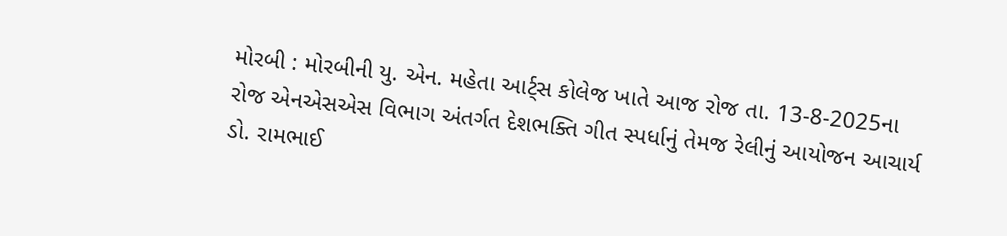મોરબી : મોરબીની યુ. એન. મહેતા આર્ટ્સ કોલેજ ખાતે આજ રોજ તા. 13-8-2025ના રોજ એનએસએસ વિભાગ અંતર્ગત દેશભક્તિ ગીત સ્પર્ધાનું તેમજ રેલીનું આયોજન આચાર્ય ડો. રામભાઈ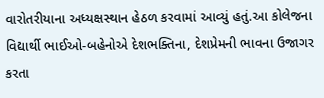વારોતરીયાના અધ્યક્ષસ્થાન હેઠળ કરવામાં આવ્યું હતું.આ કોલેજના વિદ્યાર્થી ભાઈઓ-બહેનોએ દેશભક્તિના, દેશપ્રેમની ભાવના ઉજાગર કરતા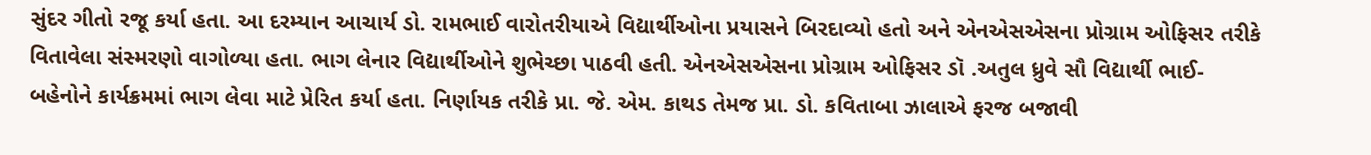સુંદર ગીતો રજૂ કર્યા હતા. આ દરમ્યાન આચાર્ય ડો. રામભાઈ વારોતરીયાએ વિદ્યાર્થીઓના પ્રયાસને બિરદાવ્યો હતો અને એનએસએસના પ્રોગ્રામ ઓફિસર તરીકે વિતાવેલા સંસ્મરણો વાગોળ્યા હતા. ભાગ લેનાર વિદ્યાર્થીઓને શુભેચ્છા પાઠવી હતી. એનએસએસના પ્રોગ્રામ ઓફિસર ડૉ .અતુલ ધ્રુવે સૌ વિદ્યાર્થી ભાઈ-બહેનોને કાર્યક્રમમાં ભાગ લેવા માટે પ્રેરિત કર્યા હતા. નિર્ણાયક તરીકે પ્રા. જે. એમ. કાથડ તેમજ પ્રા. ડો. કવિતાબા ઝાલાએ ફરજ બજાવી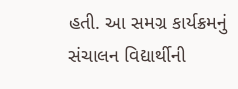હતી. આ સમગ્ર કાર્યક્રમનું સંચાલન વિદ્યાર્થીની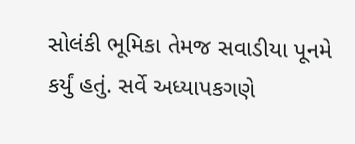સોલંકી ભૂમિકા તેમજ સવાડીયા પૂનમે કર્યું હતું. સર્વે અધ્યાપકગણે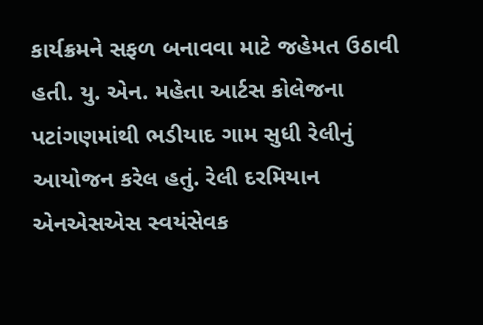કાર્યક્રમને સફળ બનાવવા માટે જહેમત ઉઠાવી હતી. યુ. એન. મહેતા આર્ટસ કોલેજના પટાંગણમાંથી ભડીયાદ ગામ સુધી રેલીનું આયોજન કરેલ હતું. રેલી દરમિયાન એનએસએસ સ્વયંસેવક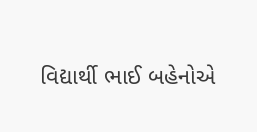વિદ્યાર્થી ભાઈ બહેનોએ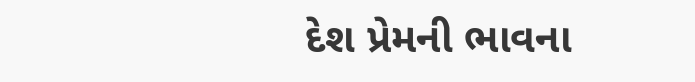દેશ પ્રેમની ભાવના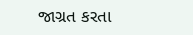જાગ્રત કરતા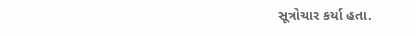સૂત્રોચાર કર્યા હતા.